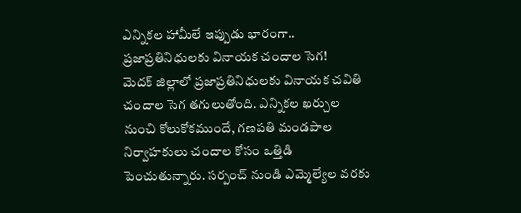ఎన్నికల హామీలే ఇప్పుడు భారంగా.. ప్రజాప్రతినిధులకు వినాయక చందాల సెగ!
మెదక్ జిల్లాలో ప్రజాప్రతినిధులకు వినాయక చవితి చందాల సెగ తగులుతోంది. ఎన్నికల ఖర్చుల నుంచి కోలుకోకముందే, గణపతి మండపాల నిర్వాహకులు చందాల కోసం ఒత్తిడి పెంచుతున్నారు. సర్పంచ్ నుండి ఎమ్మెల్యేల వరకు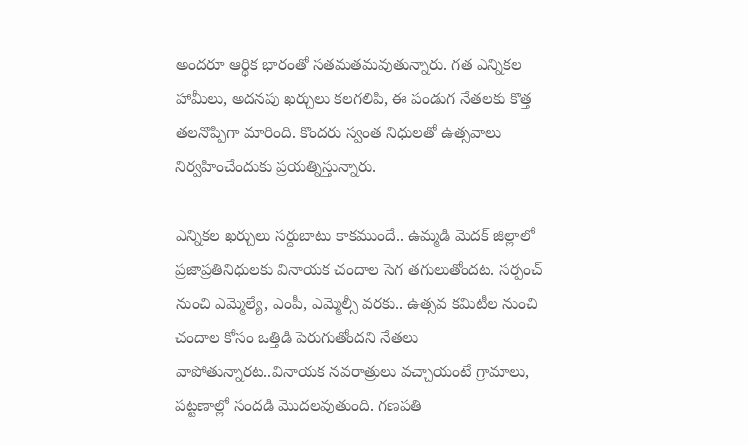అందరూ ఆర్థిక భారంతో సతమతమవుతున్నారు. గత ఎన్నికల హామీలు, అదనపు ఖర్చులు కలగలిపి, ఈ పండుగ నేతలకు కొత్త తలనొప్పిగా మారింది. కొందరు స్వంత నిధులతో ఉత్సవాలు నిర్వహించేందుకు ప్రయత్నిస్తున్నారు.

ఎన్నికల ఖర్చులు సర్దుబాటు కాకముందే.. ఉమ్మడి మెదక్ జిల్లాలో ప్రజాప్రతినిధులకు వినాయక చందాల సెగ తగులుతోందట. సర్పంచ్ నుంచి ఎమ్మెల్యే, ఎంపీ, ఎమ్మెల్సీ వరకు.. ఉత్సవ కమిటీల నుంచి చందాల కోసం ఒత్తిడి పెరుగుతోందని నేతలు వాపోతున్నారట..వినాయక నవరాత్రులు వచ్చాయంటే గ్రామాలు, పట్టణాల్లో సందడి మొదలవుతుంది. గణపతి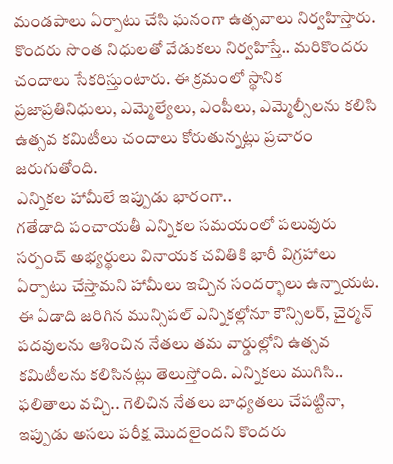మండపాలు ఏర్పాటు చేసి ఘనంగా ఉత్సవాలు నిర్వహిస్తారు. కొందరు సొంత నిధులతో వేడుకలు నిర్వహిస్తే.. మరికొందరు చందాలు సేకరిస్తుంటారు. ఈ క్రమంలో స్థానిక ప్రజాప్రతినిధులు, ఎమ్మెల్యేలు, ఎంపీలు, ఎమ్మెల్సీలను కలిసి ఉత్సవ కమిటీలు చందాలు కోరుతున్నట్లు ప్రచారం జరుగుతోంది.
ఎన్నికల హామీలే ఇప్పుడు భారంగా..
గతేడాది పంచాయతీ ఎన్నికల సమయంలో పలువురు సర్పంచ్ అభ్యర్థులు వినాయక చవితికి భారీ విగ్రహాలు ఏర్పాటు చేస్తామని హామీలు ఇచ్చిన సందర్భాలు ఉన్నాయట. ఈ ఏడాది జరిగిన మున్సిపల్ ఎన్నికల్లోనూ కౌన్సిలర్, చైర్మన్ పదవులను ఆశించిన నేతలు తమ వార్డుల్లోని ఉత్సవ కమిటీలను కలిసినట్లు తెలుస్తోంది. ఎన్నికలు ముగిసి.. ఫలితాలు వచ్చి.. గెలిచిన నేతలు బాధ్యతలు చేపట్టినా, ఇప్పుడు అసలు పరీక్ష మొదలైందని కొందరు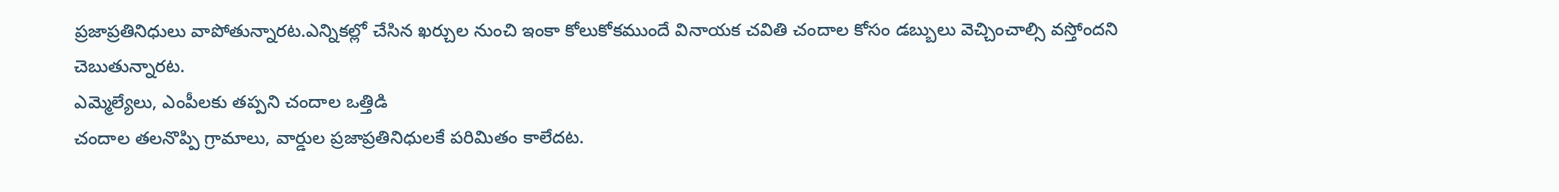ప్రజాప్రతినిధులు వాపోతున్నారట.ఎన్నికల్లో చేసిన ఖర్చుల నుంచి ఇంకా కోలుకోకముందే వినాయక చవితి చందాల కోసం డబ్బులు వెచ్చించాల్సి వస్తోందని చెబుతున్నారట.
ఎమ్మెల్యేలు, ఎంపీలకు తప్పని చందాల ఒత్తిడి
చందాల తలనొప్పి గ్రామాలు, వార్డుల ప్రజాప్రతినిధులకే పరిమితం కాలేదట.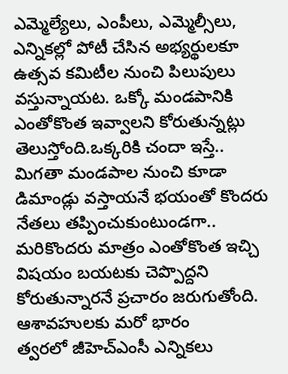ఎమ్మెల్యేలు, ఎంపీలు, ఎమ్మెల్సీలు, ఎన్నికల్లో పోటీ చేసిన అభ్యర్థులకూ ఉత్సవ కమిటీల నుంచి పిలుపులు వస్తున్నాయట. ఒక్కో మండపానికి ఎంతోకొంత ఇవ్వాలని కోరుతున్నట్లు తెలుస్తోంది.ఒక్కరికి చందా ఇస్తే.. మిగతా మండపాల నుంచి కూడా డిమాండ్లు వస్తాయనే భయంతో కొందరు నేతలు తప్పించుకుంటుండగా.. మరికొందరు మాత్రం ఎంతోకొంత ఇచ్చి విషయం బయటకు చెప్పొద్దని కోరుతున్నారనే ప్రచారం జరుగుతోంది.
ఆశావహులకు మరో భారం
త్వరలో జీహెచ్ఎంసీ ఎన్నికలు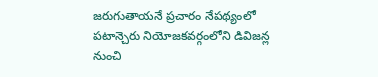జరుగుతాయనే ప్రచారం నేపథ్యంలో పటాన్చెరు నియోజకవర్గంలోని డివిజన్ల నుంచి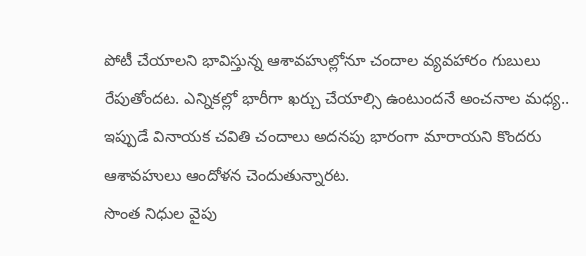పోటీ చేయాలని భావిస్తున్న ఆశావహుల్లోనూ చందాల వ్యవహారం గుబులు రేపుతోందట. ఎన్నికల్లో భారీగా ఖర్చు చేయాల్సి ఉంటుందనే అంచనాల మధ్య.. ఇప్పుడే వినాయక చవితి చందాలు అదనపు భారంగా మారాయని కొందరు ఆశావహులు ఆందోళన చెందుతున్నారట.
సొంత నిధుల వైపు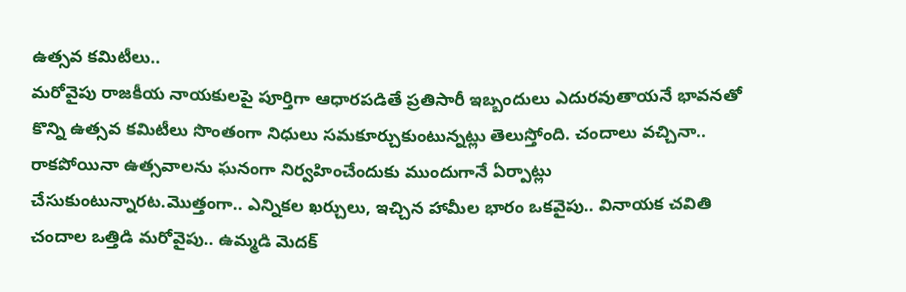ఉత్సవ కమిటీలు..
మరోవైపు రాజకీయ నాయకులపై పూర్తిగా ఆధారపడితే ప్రతిసారీ ఇబ్బందులు ఎదురవుతాయనే భావనతో కొన్ని ఉత్సవ కమిటీలు సొంతంగా నిధులు సమకూర్చుకుంటున్నట్లు తెలుస్తోంది. చందాలు వచ్చినా.. రాకపోయినా ఉత్సవాలను ఘనంగా నిర్వహించేందుకు ముందుగానే ఏర్పాట్లు చేసుకుంటున్నారట.మొత్తంగా.. ఎన్నికల ఖర్చులు, ఇచ్చిన హామీల భారం ఒకవైపు.. వినాయక చవితి చందాల ఒత్తిడి మరోవైపు.. ఉమ్మడి మెదక్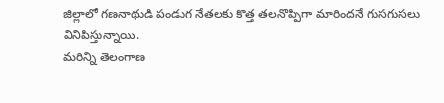జిల్లాలో గణనాథుడి పండుగ నేతలకు కొత్త తలనొప్పిగా మారిందనే గుసగుసలు వినిపిస్తున్నాయి.
మరిన్ని తెలంగాణ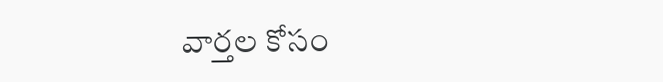వార్తల కోసం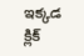ఇక్కడ క్లిక్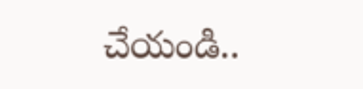చేయండి..